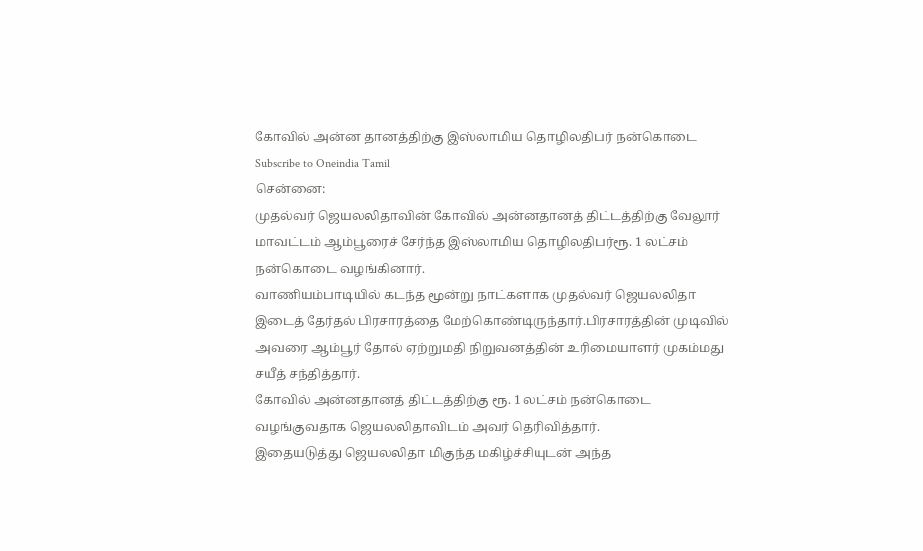கோவில் அன்ன தானத்திற்கு இஸ்லாமிய தொழிலதிபர் நன்கொடை
Subscribe to Oneindia Tamil
சென்னை:
முதல்வர் ஜெயலலிதாவின் கோவில் அன்னதானத் திட்டத்திற்கு வேலூர் மாவட்டம் ஆம்பூரைச் சேர்ந்த இஸ்லாமிய தொழிலதிபர்ரூ. 1 லட்சம் நன்கொடை வழங்கினார்.
வாணியம்பாடியில் கடந்த மூன்று நாட்களாக முதல்வர் ஜெயலலிதா இடைத் தேர்தல் பிரசாரத்தை மேற்கொண்டிருந்தார்.பிரசாரத்தின் முடிவில் அவரை ஆம்பூர் தோல் ஏற்றுமதி நிறுவனத்தின் உரிமையாளர் முகம்மது சயீத் சந்தித்தார்.
கோவில் அன்னதானத் திட்டத்திற்கு ரூ. 1 லட்சம் நன்கொடை வழங்குவதாக ஜெயலலிதாவிடம் அவர் தெரிவித்தார்.
இதையடுத்து ஜெயலலிதா மிகுந்த மகிழ்ச்சியுடன் அந்த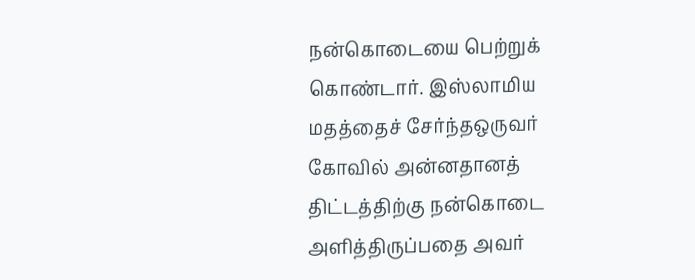நன்கொடையை பெற்றுக் கொண்டார். இஸ்லாமிய மதத்தைச் சேர்ந்தஒருவர் கோவில் அன்னதானத் திட்டத்திற்கு நன்கொடை அளித்திருப்பதை அவர்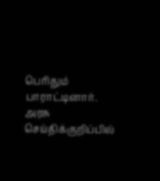பெரிதும் பாராட்டினார்.
அரசு செய்திக்குறிப்பில்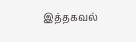இத்தகவல்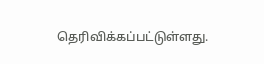தெரிவிக்கப்பட்டுள்ளது.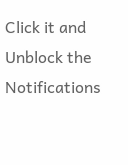Click it and Unblock the Notifications